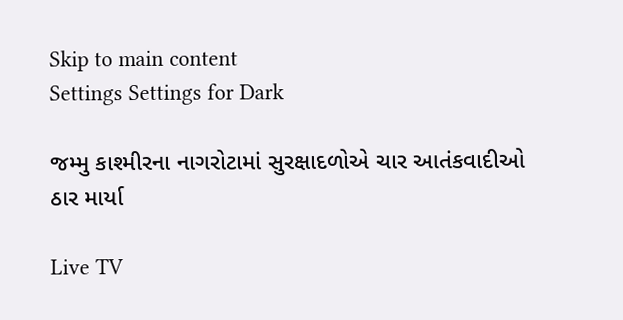Skip to main content
Settings Settings for Dark

જમ્મુ કાશ્મીરના નાગરોટામાં સુરક્ષાદળોએ ચાર આતંકવાદીઓ ઠાર માર્યા

Live TV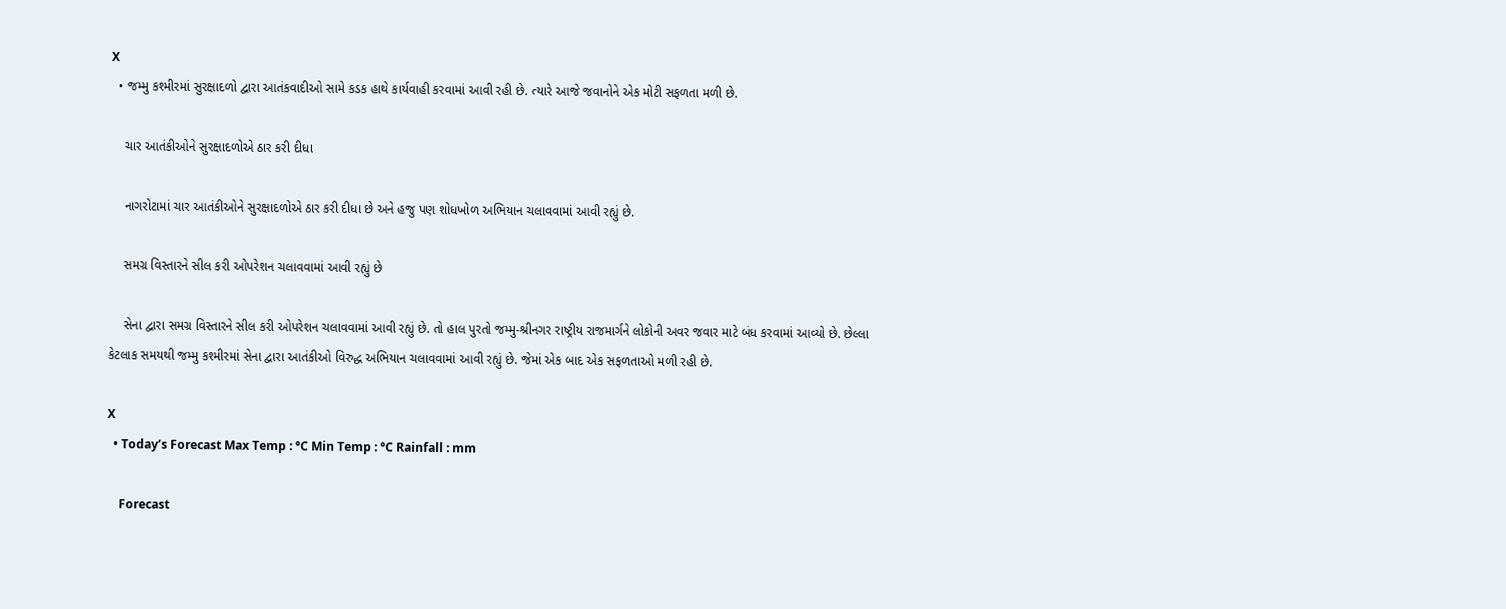X
  • જમ્મુ કશ્મીરમાં સુરક્ષાદળો દ્વારા આતંકવાદીઓ સામે કડક હાથે કાર્યવાહી કરવામાં આવી રહી છે. ત્યારે આજે જવાનોને એક મોટી સફળતા મળી છે.

    ચાર આતંકીઓને સુરક્ષાદળોએ ઠાર કરી દીધા

    નાગરોટામાં ચાર આતંકીઓને સુરક્ષાદળોએ ઠાર કરી દીધા છે અને હજુ પણ શોધખોળ અભિયાન ચલાવવામાં આવી રહ્યું છે.

    સમગ્ર વિસ્તારને સીલ કરી ઓપરેશન ચલાવવામાં આવી રહ્યું છે

    સેના દ્વારા સમગ્ર વિસ્તારને સીલ કરી ઓપરેશન ચલાવવામાં આવી રહ્યું છે. તો હાલ પુરતો જમ્મુ-શ્રીનગર રાષ્ટ્રીય રાજમાર્ગને લોકોની અવર જવાર માટે બંધ કરવામાં આવ્યો છે. છેલ્લા કેટલાક સમયથી જમ્મુ કશ્મીરમાં સેના દ્વારા આતંકીઓ વિરુદ્ધ અભિયાન ચલાવવામાં આવી રહ્યું છે. જેમાં એક બાદ એક સફળતાઓ મળી રહી છે.

X
  • Today’s Forecast Max Temp : °C Min Temp : °C Rainfall : mm

    Forecast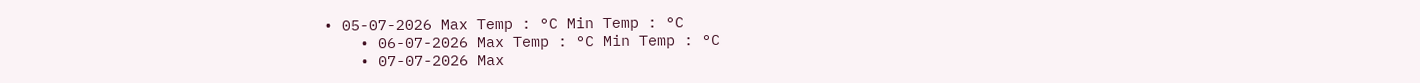• 05-07-2026 Max Temp : °C Min Temp : °C
    • 06-07-2026 Max Temp : °C Min Temp : °C
    • 07-07-2026 Max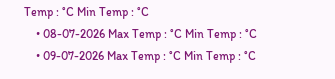Temp : °C Min Temp : °C
    • 08-07-2026 Max Temp : °C Min Temp : °C
    • 09-07-2026 Max Temp : °C Min Temp : °C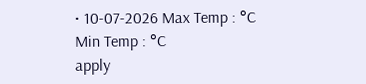• 10-07-2026 Max Temp : °C Min Temp : °C
apply